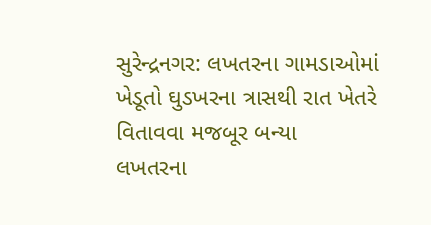સુરેન્દ્રનગર: લખતરના ગામડાઓમાં ખેડૂતો ઘુડખરના ત્રાસથી રાત ખેતરે વિતાવવા મજબૂર બન્યા
લખતરના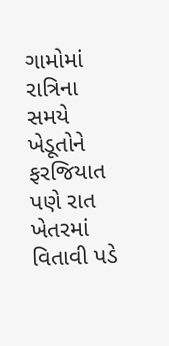ગામોમાં રાત્રિના સમયે ખેડૂતોને ફરજિયાત પણે રાત ખેતરમાં વિતાવી પડે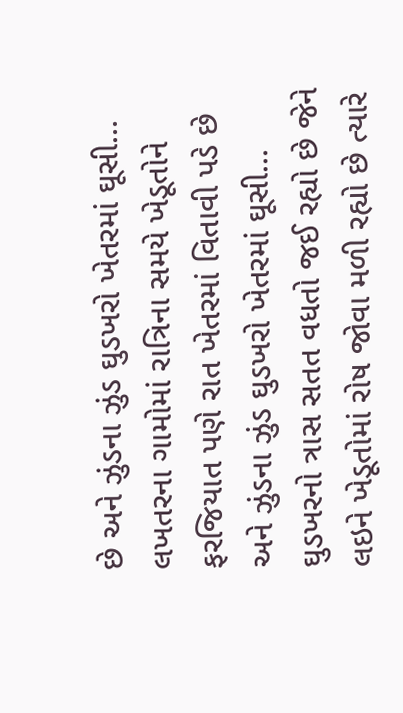છે અને ઝુંડના ઝુંડ ઘુડખરો ખેતરમાં ઘૂસી…
લખતરના ગામોમાં રાત્રિના સમયે ખેડૂતોને ફરજિયાત પણે રાત ખેતરમાં વિતાવી પડે છે અને ઝુંડના ઝુંડ ઘુડખરો ખેતરમાં ઘૂસી…
ઘુડખરનો ત્રાસ સતત વધતો જઈ રહ્યો છે જેને લઇને ખેડૂતોમાં રોષ જોવા મળી રહ્યો છે ત્યારે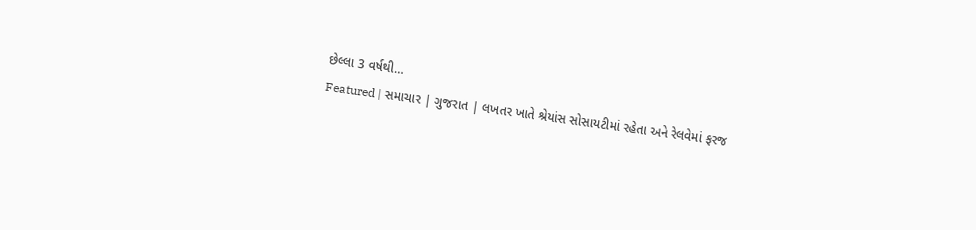છેલ્લા 3 વર્ષથી…
Featured | સમાચાર | ગુજરાત | લખતર ખાતે શ્રેયાંસ સોસાયટીમાં રહેતા અને રેલવેમાં ફરજ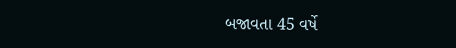બજાવતા 45 વર્ષે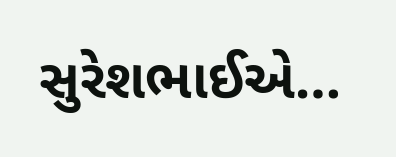સુરેશભાઈએ…